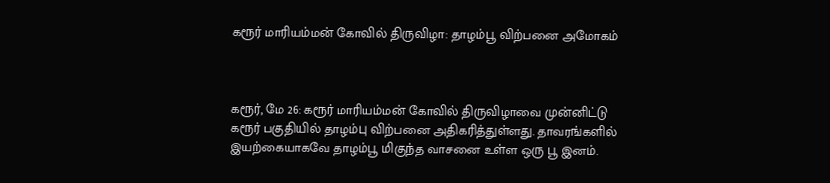கரூர் மாரியம்மன் கோவில் திருவிழா: தாழம்பூ விற்பனை அமோகம்



கரூர், மே 26: கரூர் மாரியம்மன் கோவில் திருவிழாவை முன்னிட்டு கரூர் பகுதியில் தாழம்பு விற்பனை அதிகரித்துள்ளது. தாவரங்களில் இயற்கையாகவே தாழம்பூ மிகுந்த வாசனை உள்ள ஒரு பூ இனம்.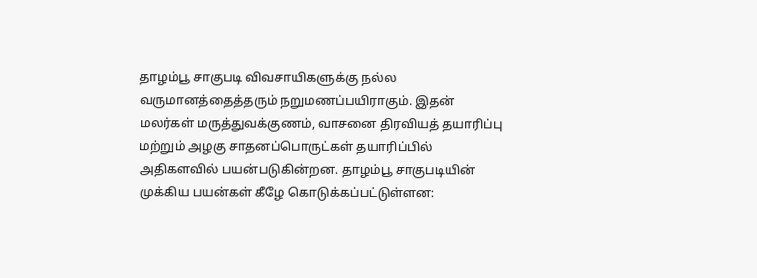தாழம்பூ சாகுபடி விவசாயிகளுக்கு நல்ல வருமானத்தைத்தரும் நறுமணப்பயிராகும். இதன் மலர்கள் மருத்துவக்குணம், வாசனை திரவியத் தயாரிப்பு மற்றும் அழகு சாதனப்பொருட்கள் தயாரிப்பில் அதிகளவில் பயன்படுகின்றன. தாழம்பூ சாகுபடியின் முக்கிய பயன்கள் கீழே கொடுக்கப்பட்டுள்ளன: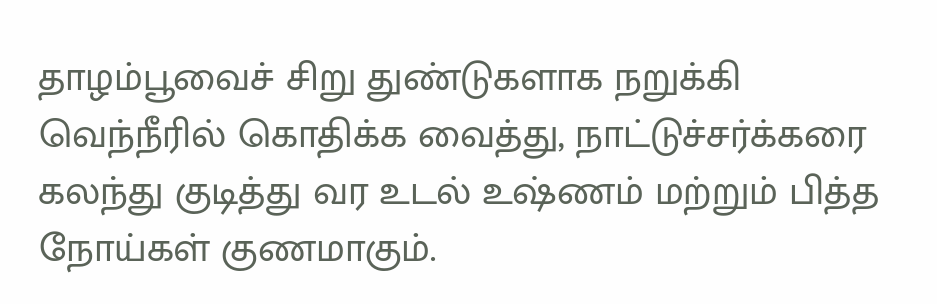தாழம்பூவைச் சிறு துண்டுகளாக நறுக்கி வெந்நீரில் கொதிக்க வைத்து, நாட்டுச்சர்க்கரை கலந்து குடித்து வர உடல் உஷ்ணம் மற்றும் பித்த நோய்கள் குணமாகும்.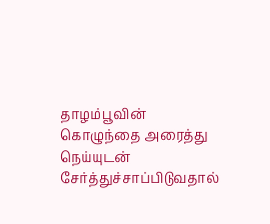தாழம்பூவின் கொழுந்தை அரைத்து நெய்யுடன் சேர்த்துச்சாப்பிடுவதால்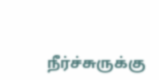நீர்ச்சுருக்கு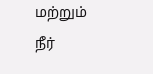மற்றும் நீர்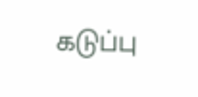கடுப்பு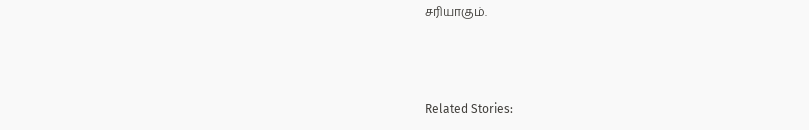சரியாகும்.



Related Stories: